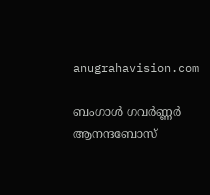anugrahavision.com

ബംഗാൾ ഗവർണ്ണർ ആനന്ദബോസ്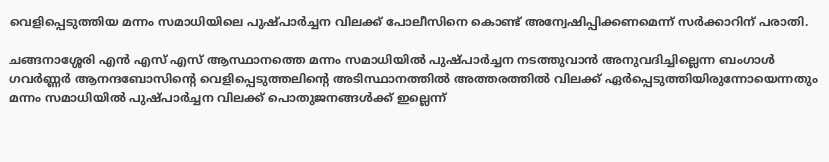വെളിപ്പെടുത്തിയ മന്നം സമാധിയിലെ പുഷ്പാർച്ചന വിലക്ക് പോലീസിനെ കൊണ്ട് അന്വേഷിപ്പിക്കണമെന്ന് സർക്കാറിന് പരാതി.

ചങ്ങനാശ്ശേരി എൻ എസ് എസ് ആസ്ഥാനത്തെ മന്നം സമാധിയിൽ പുഷ്പാർച്ചന നടത്തുവാൻ അനുവദിച്ചില്ലെന്ന ബംഗാൾ ഗവർണ്ണർ ആനന്ദബോസിൻ്റെ വെളിപ്പെടുത്തലിൻ്റെ അടിസ്ഥാനത്തിൽ അത്തരത്തിൽ വിലക്ക് ഏർപ്പെടുത്തിയിരുന്നോയെന്നതും മന്നം സമാധിയിൽ പുഷ്പാർച്ചന വിലക്ക് പൊതുജനങ്ങൾക്ക് ഇല്ലെന്ന്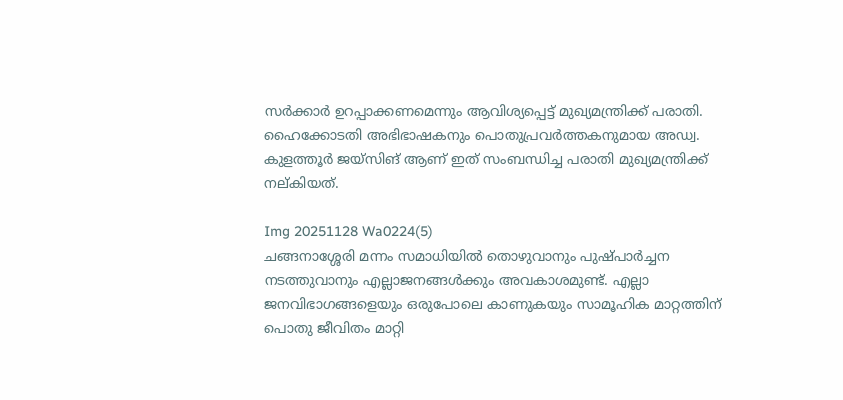സർക്കാർ ഉറപ്പാക്കണമെന്നും ആവിശ്യപ്പെട്ട് മുഖ്യമന്ത്രിക്ക് പരാതി.
ഹൈക്കോടതി അഭിഭാഷകനും പൊതുപ്രവർത്തകനുമായ അഡ്വ. കുളത്തൂർ ജയ്സിങ് ആണ് ഇത് സംബന്ധിച്ച പരാതി മുഖ്യമന്ത്രിക്ക് നല്കിയത്.

Img 20251128 Wa0224(5)
ചങ്ങനാശ്ശേരി മന്നം സമാധിയിൽ തൊഴുവാനും പുഷ്പാർച്ചന നടത്തുവാനും എല്ലാജനങ്ങൾക്കും അവകാശമുണ്ട്. എല്ലാ ജനവിഭാഗങ്ങളെയും ഒരുപോലെ കാണുകയും സാമൂഹിക മാറ്റത്തിന് പൊതു ജീവിതം മാറ്റി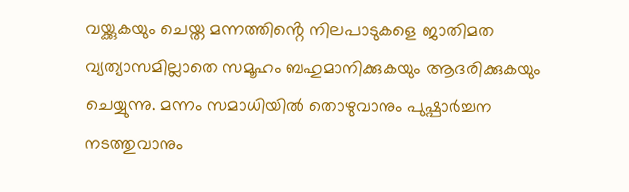വയ്ക്കുകയും ചെയ്ത മന്നത്തിൻ്റെ നിലപാടുകളെ ജാതിമത വ്യത്യാസമില്ലാതെ സമൂഹം ബഹുമാനിക്കുകയും ആദരിക്കുകയും ചെയ്യുന്നു. മന്നം സമാധിയിൽ തൊഴുവാനും പുഷ്പാർച്ചന നടത്തുവാനും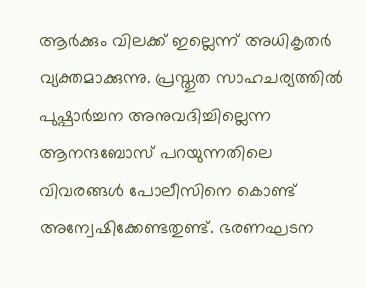ആർക്കും വിലക്ക് ഇല്ലെന്ന് അധികൃതർ വ്യക്തമാക്കുന്നു. പ്രസ്തുത സാഹചര്യത്തിൽ പുഷ്പാർച്ചന അനുവദിച്ചില്ലെന്ന ആനന്ദബോസ് പറയുന്നതിലെ വിവരങ്ങൾ പോലീസിനെ കൊണ്ട് അന്വേഷിക്കേണ്ടതുണ്ട്. ഭരണഘടന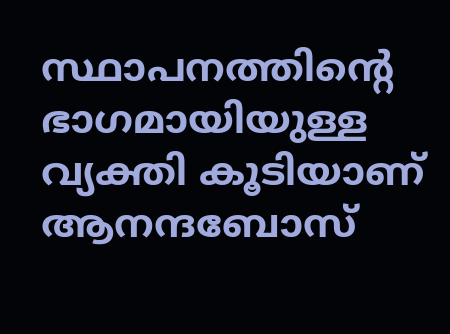സ്ഥാപനത്തിൻ്റെ ഭാഗമായിയുള്ള വ്യക്തി കൂടിയാണ് ആനന്ദബോസ്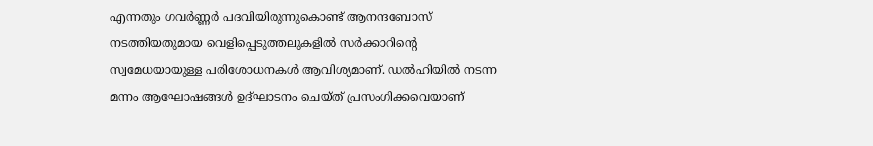എന്നതും ഗവർണ്ണർ പദവിയിരുന്നുകൊണ്ട് ആനന്ദബോസ് നടത്തിയതുമായ വെളിപ്പെടുത്തലുകളിൽ സർക്കാറിൻ്റെ സ്വമേധയായുള്ള പരിശോധനകൾ ആവിശ്യമാണ്. ഡൽഹിയിൽ നടന്ന മന്നം ആഘോഷങ്ങൾ ഉദ്ഘാടനം ചെയ്ത് പ്രസംഗിക്കവെയാണ്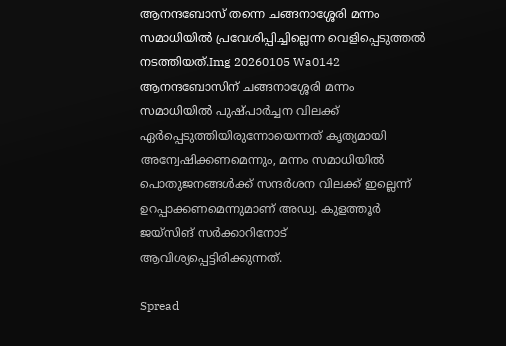ആനന്ദബോസ് തന്നെ ചങ്ങനാശ്ശേരി മന്നം സമാധിയിൽ പ്രവേശിപ്പിച്ചില്ലെന്ന വെളിപ്പെടുത്തൽ നടത്തിയത്.Img 20260105 Wa0142
ആനന്ദബോസിന് ചങ്ങനാശ്ശേരി മന്നം സമാധിയിൽ പുഷ്പാർച്ചന വിലക്ക് ഏർപ്പെടുത്തിയിരുന്നോയെന്നത് കൃത്യമായി അന്വേഷിക്കണമെന്നും, മന്നം സമാധിയിൽ പൊതുജനങ്ങൾക്ക് സന്ദർശന വിലക്ക് ഇല്ലെന്ന് ഉറപ്പാക്കണമെന്നുമാണ് അഡ്വ. കുളത്തൂർ ജയ്സിങ് സർക്കാറിനോട് ആവിശ്യപ്പെട്ടിരിക്കുന്നത്.

Spread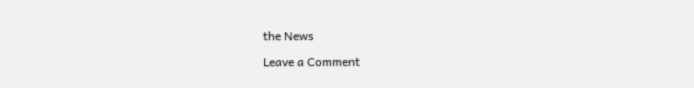the News

Leave a Comment